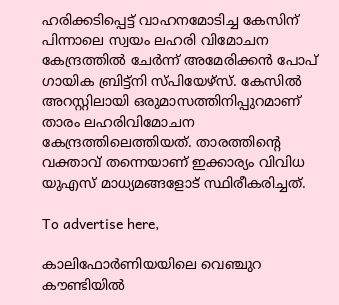ഹരിക്കടിപ്പെട്ട് വാഹനമോടിച്ച കേസിന് പിന്നാലെ സ്വയം ലഹരി വിമോചന കേന്ദ്രത്തിൽ ചേർന്ന് അമേരിക്കൻ പോപ് ഗായിക ബ്രിട്ട്‌നി സ്പിയേഴ്‌സ്. കേസിൽ അറസ്റ്റിലായി ഒരുമാസത്തിനിപ്പുറമാണ് താരം ലഹരിവിമോചന കേന്ദ്രത്തിലെത്തിയത്. താരത്തിന്റെ വക്താവ് തന്നെയാണ് ഇക്കാര്യം വിവിധ യുഎസ് മാധ്യമങ്ങളോട് സ്ഥിരീകരിച്ചത്.

To advertise here,

കാലിഫോർണിയയിലെ വെഞ്ചുറ കൗണ്ടിയിൽ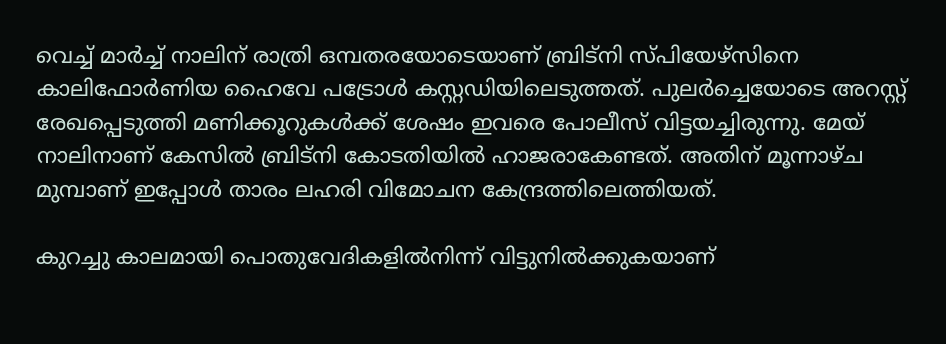വെച്ച് മാർച്ച് നാലിന് രാത്രി ഒമ്പതരയോടെയാണ് ബ്രിട്‌നി സ്പിയേഴ്‌സിനെ കാലിഫോർണിയ ഹൈവേ പട്രോൾ കസ്റ്റഡിയിലെടുത്തത്. പുലർച്ചെയോടെ അറസ്റ്റ് രേഖപ്പെടുത്തി മണിക്കൂറുകൾക്ക് ശേഷം ഇവരെ പോലീസ് വിട്ടയച്ചിരുന്നു. മേയ് നാലിനാണ് കേസിൽ ബ്രിട്‌നി കോടതിയിൽ ഹാജരാകേണ്ടത്. അതിന് മൂന്നാഴ്ച മുമ്പാണ് ഇപ്പോൾ താരം ലഹരി വിമോചന കേന്ദ്രത്തിലെത്തിയത്.

കുറച്ചു കാലമായി പൊതുവേദികളിൽനിന്ന് വിട്ടുനിൽക്കുകയാണ്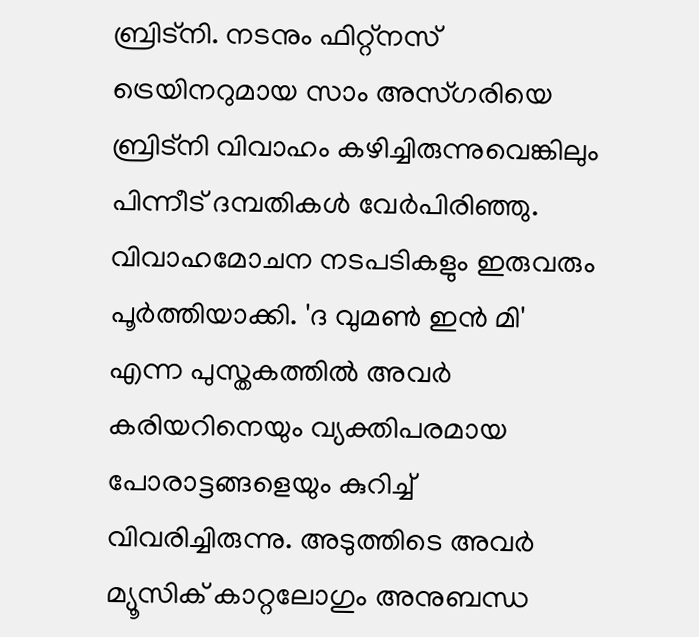ബ്രിട്നി. നടനും ഫിറ്റ്നസ് ട്രെയിനറുമായ സാം അസ്ഗരിയെ ബ്രിട്നി വിവാഹം കഴിച്ചിരുന്നുവെങ്കിലും പിന്നീട് ദമ്പതികൾ വേർപിരിഞ്ഞു. വിവാഹമോചന നടപടികളും ഇരുവരും പൂർത്തിയാക്കി. 'ദ വുമൺ ഇൻ മി' എന്ന പുസ്തകത്തിൽ അവർ കരിയറിനെയും വ്യക്തിപരമായ പോരാട്ടങ്ങളെയും കുറിച്ച് വിവരിച്ചിരുന്നു. അടുത്തിടെ അവർ മ്യൂസിക് കാറ്റലോഗും അനുബന്ധ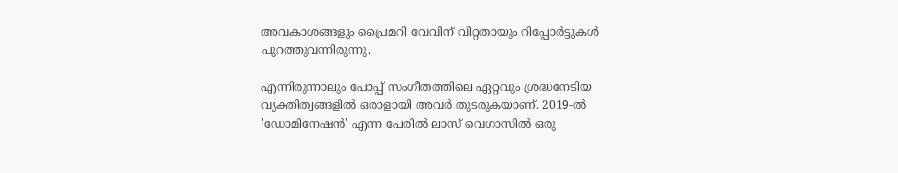അവകാശങ്ങളും പ്രൈമറി വേവിന് വിറ്റതായും റിപ്പോർട്ടുകൾ പുറത്തുവന്നിരുന്നു.

എന്നിരുന്നാലും പോപ്പ് സംഗീതത്തിലെ ഏറ്റവും ശ്രദ്ധനേടിയ വ്യക്തിത്വങ്ങളിൽ ഒരാളായി അവർ തുടരുകയാണ്. 2019-ൽ 'ഡോമിനേഷൻ' എന്ന പേരിൽ ലാസ് വെഗാസിൽ ഒരു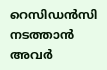റെസിഡൻസി നടത്താൻ അവർ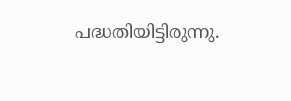പദ്ധതിയിട്ടിരുന്നു.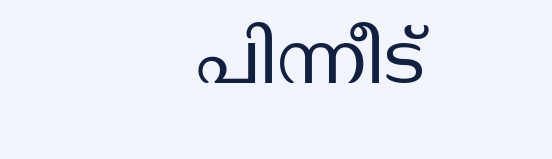പിന്നീട്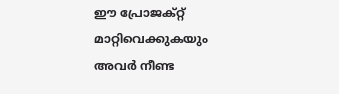ഈ പ്രോജക്റ്റ് മാറ്റിവെക്കുകയും അവർ നീണ്ട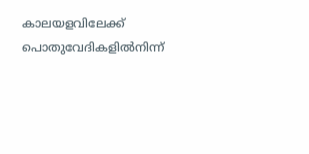കാലയളവിലേക്ക് പൊതുവേദികളിൽനിന്ന്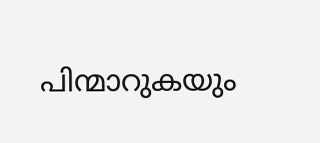പിന്മാറുകയും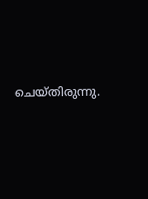ചെയ്തിരുന്നു.